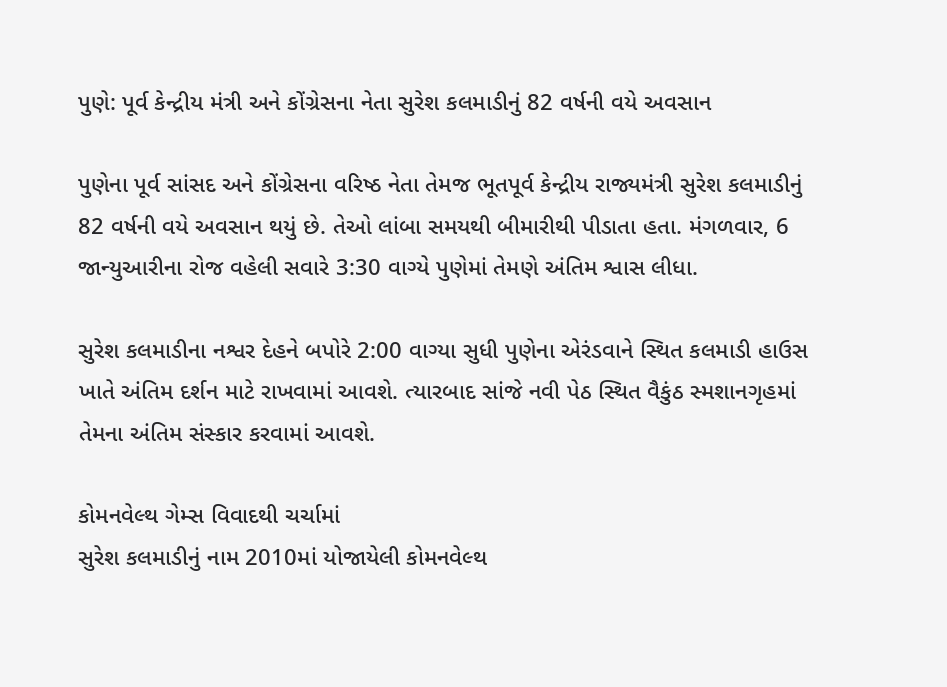પુણે: પૂર્વ કેન્દ્રીય મંત્રી અને કોંગ્રેસના નેતા સુરેશ કલમાડીનું 82 વર્ષની વયે અવસાન

પુણેના પૂર્વ સાંસદ અને કોંગ્રેસના વરિષ્ઠ નેતા તેમજ ભૂતપૂર્વ કેન્દ્રીય રાજ્યમંત્રી સુરેશ કલમાડીનું 82 વર્ષની વયે અવસાન થયું છે. તેઓ લાંબા સમયથી બીમારીથી પીડાતા હતા. મંગળવાર, 6 જાન્યુઆરીના રોજ વહેલી સવારે 3:30 વાગ્યે પુણેમાં તેમણે અંતિમ શ્વાસ લીધા.

સુરેશ કલમાડીના નશ્વર દેહને બપોરે 2:00 વાગ્યા સુધી પુણેના એરંડવાને સ્થિત કલમાડી હાઉસ ખાતે અંતિમ દર્શન માટે રાખવામાં આવશે. ત્યારબાદ સાંજે નવી પેઠ સ્થિત વૈકુંઠ સ્મશાનગૃહમાં તેમના અંતિમ સંસ્કાર કરવામાં આવશે.

કોમનવેલ્થ ગેમ્સ વિવાદથી ચર્ચામાં
સુરેશ કલમાડીનું નામ 2010માં યોજાયેલી કોમનવેલ્થ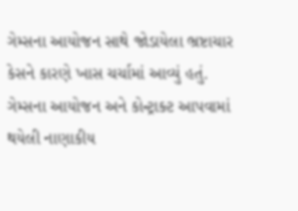ગેમ્સના આયોજન સાથે જોડાયેલા ભ્રષ્ટાચાર કેસને કારણે ખાસ ચર્ચામાં આવ્યું હતું. ગેમ્સના આયોજન અને કોન્ટ્રાક્ટ આપવામાં થયેલી નાણાકીય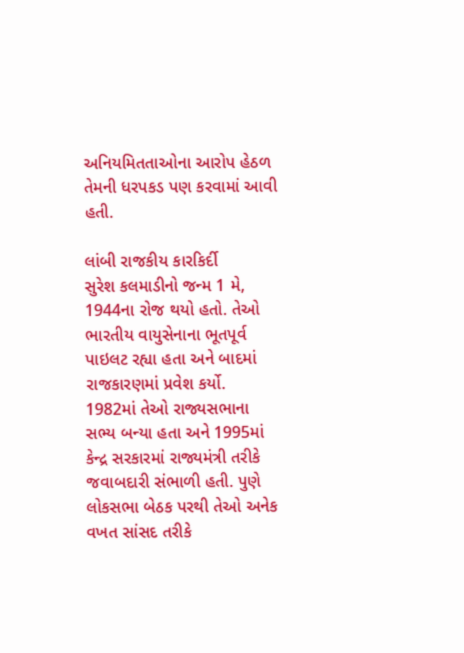અનિયમિતતાઓના આરોપ હેઠળ તેમની ધરપકડ પણ કરવામાં આવી હતી.

લાંબી રાજકીય કારકિર્દી
સુરેશ કલમાડીનો જન્મ 1 મે, 1944ના રોજ થયો હતો. તેઓ ભારતીય વાયુસેનાના ભૂતપૂર્વ પાઇલટ રહ્યા હતા અને બાદમાં રાજકારણમાં પ્રવેશ કર્યો. 1982માં તેઓ રાજ્યસભાના સભ્ય બન્યા હતા અને 1995માં કેન્દ્ર સરકારમાં રાજ્યમંત્રી તરીકે જવાબદારી સંભાળી હતી. પુણે લોકસભા બેઠક પરથી તેઓ અનેક વખત સાંસદ તરીકે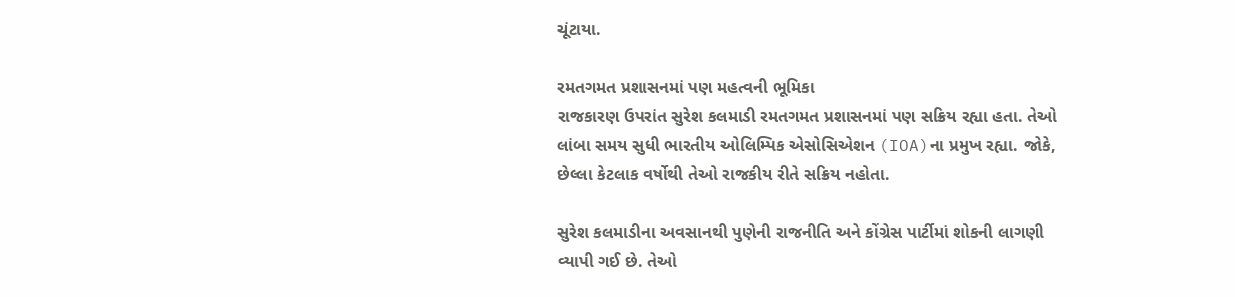ચૂંટાયા.

રમતગમત પ્રશાસનમાં પણ મહત્વની ભૂમિકા
રાજકારણ ઉપરાંત સુરેશ કલમાડી રમતગમત પ્રશાસનમાં પણ સક્રિય રહ્યા હતા. તેઓ લાંબા સમય સુધી ભારતીય ઓલિમ્પિક એસોસિએશન (IOA)ના પ્રમુખ રહ્યા. જોકે, છેલ્લા કેટલાક વર્ષોથી તેઓ રાજકીય રીતે સક્રિય નહોતા.

સુરેશ કલમાડીના અવસાનથી પુણેની રાજનીતિ અને કોંગ્રેસ પાર્ટીમાં શોકની લાગણી વ્યાપી ગઈ છે. તેઓ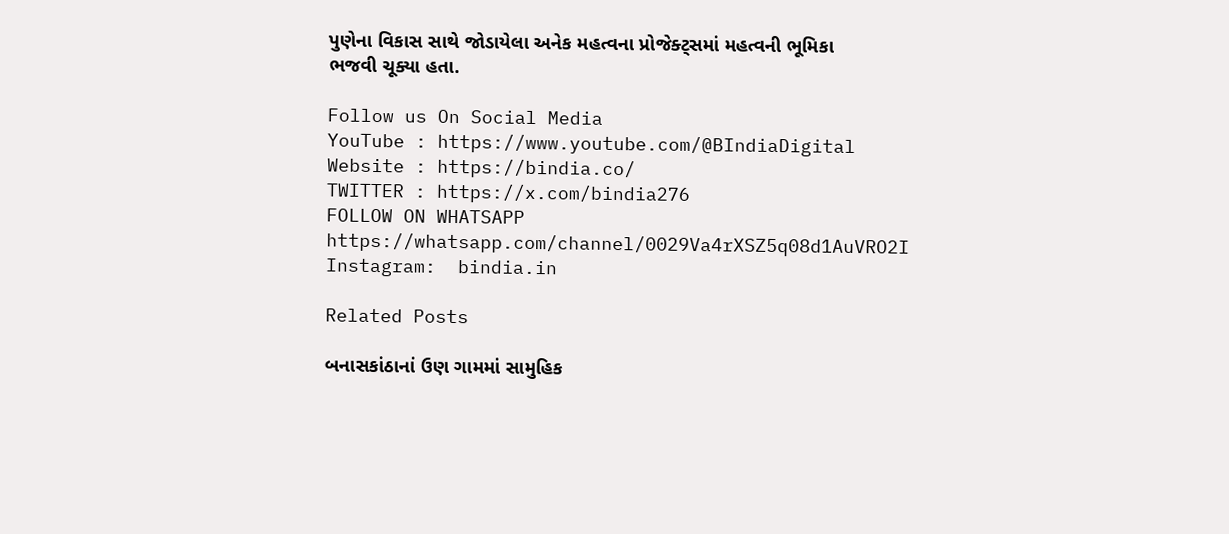પુણેના વિકાસ સાથે જોડાયેલા અનેક મહત્વના પ્રોજેક્ટ્સમાં મહત્વની ભૂમિકા ભજવી ચૂક્યા હતા.

Follow us On Social Media
YouTube : https://www.youtube.com/@BIndiaDigital
Website : https://bindia.co/
TWITTER : https://x.com/bindia276
FOLLOW ON WHATSAPP  https://whatsapp.com/channel/0029Va4rXSZ5q08d1AuVRO2I
Instagram:  bindia.in

Related Posts

બનાસકાંઠાનાં ઉણ ગામમાં સામુહિક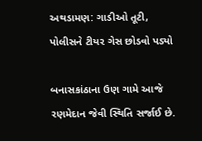અથડામણ: ગાડીઓ તૂટી, પોલીસને ટીયર ગેસ છોડવો પડ્યો

બનાસકાંઠાના ઉણ ગામે આજે રણમેદાન જેવી સ્થિતિ સર્જાઈ છે.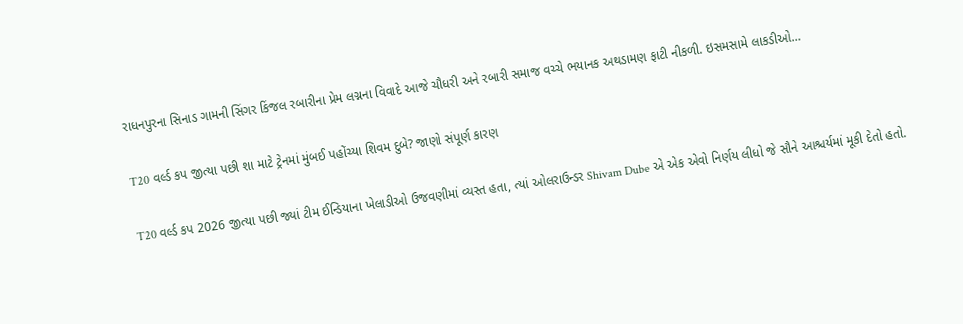રાધનપુરના સિનાડ ગામની સિંગર કિંજલ રબારીના પ્રેમ લગ્નના વિવાદે આજે ચૌધરી અને રબારી સમાજ વચ્ચે ભયાનક અથડામણ ફાટી નીકળી. ઇસમસામે લાકડીઓ…

T20 વર્લ્ડ કપ જીત્યા પછી શા માટે ટ્રેનમાં મુંબઈ પહોંચ્યા શિવમ દુબે? જાણો સંપૂર્ણ કારણ

T20 વર્લ્ડ કપ 2026 જીત્યા પછી જ્યાં ટીમ ઈન્ડિયાના ખેલાડીઓ ઉજવણીમાં વ્યસ્ત હતા, ત્યાં ઓલરાઉન્ડર Shivam Dube એ એક એવો નિર્ણય લીધો જે સૌને આશ્ચર્યમાં મૂકી દેતો હતો.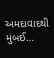અમદાવાદથી મુંબઈ…